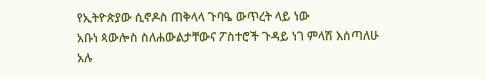የኢትዮጵያው ሲኖዶስ ጠቅላላ ጉባዔ ውጥረት ላይ ነው
አቡነ ጳውሎስ ስለሐውልታቸውና ፖስተሮች ጉዳይ ነገ ምላሽ እሰጣለሁ አሉ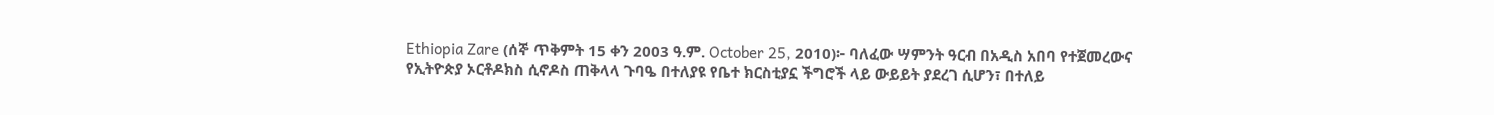Ethiopia Zare (ሰኞ ጥቅምት 15 ቀን 2003 ዓ.ም. October 25, 2010)፦ ባለፈው ሣምንት ዓርብ በአዲስ አበባ የተጀመረውና የኢትዮጵያ ኦርቶዶክስ ሲኖዶስ ጠቅላላ ጉባዔ በተለያዩ የቤተ ክርስቲያኗ ችግሮች ላይ ውይይት ያደረገ ሲሆን፣ በተለይ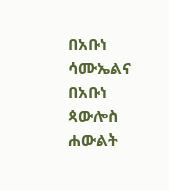በአቡነ ሳሙኤልና በአቡነ ጳውሎስ ሐውልት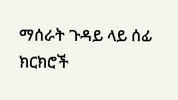ማሰራት ጉዳይ ላይ ሰፊ ክርክሮች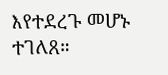እየተደረጉ መሆኑ ተገለጸ።